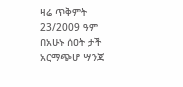ዛሬ ጥቅምት 23/2009 ዓም በአሁኑ ሰዐት ታች አርማጭሆ ሣንጃ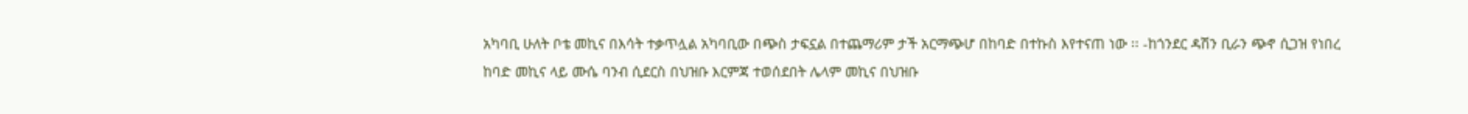አካባቢ ሁለት ቦቴ መኪና በእሳት ተቃጥሏል አካባቢው በጭስ ታፍኗል በተጨማሪም ታች አርማጭሆ በከባድ በተኩስ እየተናጠ ነው ፡፡ -ከጎንደር ዳሽን ቢራን ጭኖ ሲጋዝ የነበረ ከባድ መኪና ላይ ሙሴ ባንብ ሲደርስ በህዝቡ እርምጃ ተወሰደበት ሌላም መኪና በህዝቡ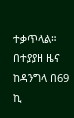ተቃጥላል። በተያያዘ ዜና ከዳንግላ በ69 ኪ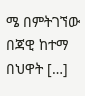ሜ በምትገኘው በጃዊ ከተማ በህዋት […]